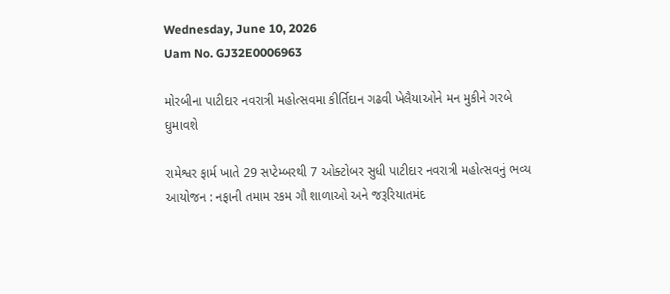Wednesday, June 10, 2026
Uam No. GJ32E0006963

મોરબીના પાટીદાર નવરાત્રી મહોત્સવમા કીર્તિદાન ગઢવી ખેલૈયાઓને મન મુકીને ગરબે ઘુમાવશે

રામેશ્વર ફાર્મ ખાતે 29 સપ્ટેમ્બરથી 7 ઓક્ટોબર સુધી પાટીદાર નવરાત્રી મહોત્સવનું ભવ્ય આયોજન : નફાની તમામ રકમ ગૌ શાળાઓ અને જરૂરિયાતમંદ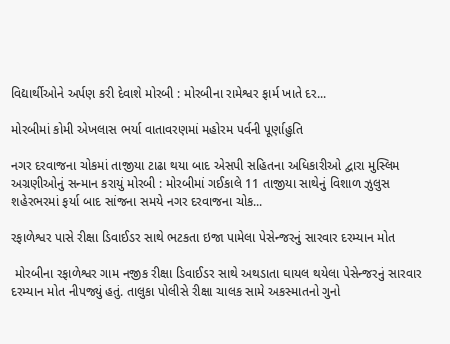વિદ્યાર્થીઓને અર્પણ કરી દેવાશે મોરબી : મોરબીના રામેશ્વર ફાર્મ ખાતે દર...

મોરબીમાં કોમી એખલાસ ભર્યા વાતાવરણમાં મહોરમ પર્વની પૂર્ણાહુતિ

નગર દરવાજના ચોકમાં તાજીયા ટાઢા થયા બાદ એસપી સહિતના અધિકારીઓ દ્વારા મુસ્લિમ અગ્રણીઓનું સન્માન કરાયું મોરબી : મોરબીમાં ગઈકાલે 11 તાજીયા સાથેનું વિશાળ ઝુલુસ શહેરભરમાં ફર્યા બાદ સાંજના સમયે નગર દરવાજના ચોક...

રફાળેશ્વર પાસે રીક્ષા ડિવાઈડર સાથે ભટકતા ઇજા પામેલા પેસેન્જરનું સારવાર દરમ્યાન મોત

 મોરબીના રફાળેશ્વર ગામ નજીક રીક્ષા ડિવાઈડર સાથે અથડાતા ઘાયલ થયેલા પેસેન્જરનું સારવાર દરમ્યાન મોત નીપજ્યું હતું. તાલુકા પોલીસે રીક્ષા ચાલક સામે અકસ્માતનો ગુનો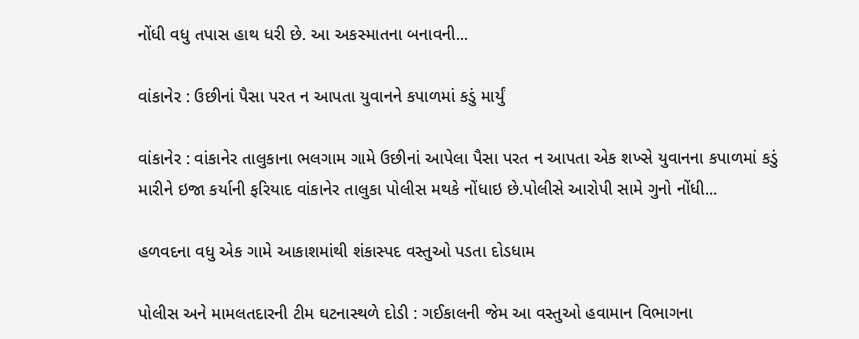નોંધી વધુ તપાસ હાથ ધરી છે. આ અકસ્માતના બનાવની...

વાંકાનેર : ઉછીનાં પૈસા પરત ન આપતા યુવાનને કપાળમાં કડું માર્યું

વાંકાનેર : વાંકાનેર તાલુકાના ભલગામ ગામે ઉછીનાં આપેલા પૈસા પરત ન આપતા એક શખ્સે યુવાનના કપાળમાં કડું મારીને ઇજા કર્યાની ફરિયાદ વાંકાનેર તાલુકા પોલીસ મથકે નોંધાઇ છે.પોલીસે આરોપી સામે ગુનો નોંધી...

હળવદના વધુ એક ગામે આકાશમાંથી શંકાસ્પદ વસ્તુઓ પડતા દોડધામ

પોલીસ અને મામલતદારની ટીમ ઘટનાસ્થળે દોડી : ગઈકાલની જેમ આ વસ્તુઓ હવામાન વિભાગના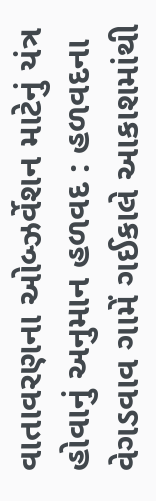વાતાવરણના ઓબ્ઝર્વેશન માટેનું યંત્ર હોવાનું અનુમાન હળવદ : હળવદના વેગડવાવ ગામેં ગઈકાલે આકાશમાંથી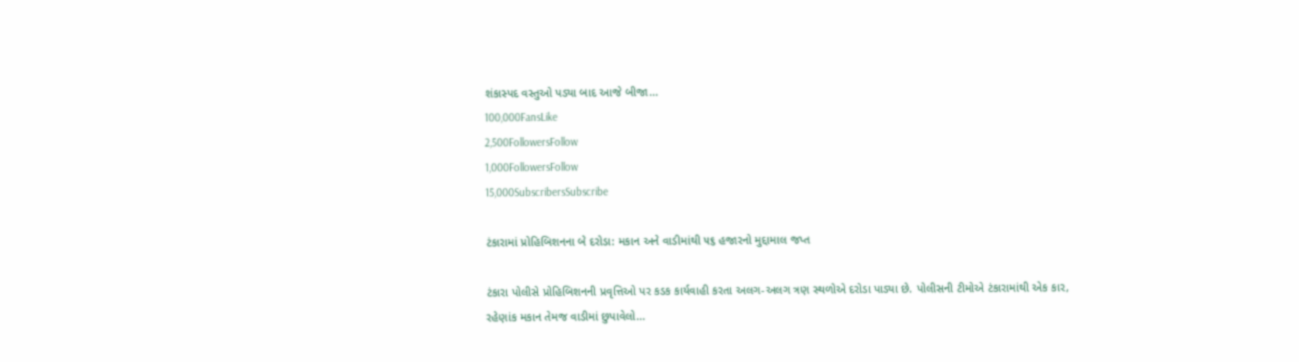શંકાસ્પદ વસ્તુઓ પડ્યા બાદ આજે બીજા...
100,000FansLike
2,500FollowersFollow
1,000FollowersFollow
15,000SubscribersSubscribe

ટંકારામાં પ્રોહિબિશનના બે દરોડા: મકાન અને વાડીમાંથી ૫૬ હજારનો મુદ્દામાલ જપ્ત

ટંકારા પોલીસે પ્રોહિબિશનની પ્રવૃત્તિઓ પર કડક કાર્યવાહી કરતા અલગ-અલગ ત્રણ સ્થળોએ દરોડા પાડ્યા છે. પોલીસની ટીમોએ ટંકારામાંથી એક કાર, રહેણાંક મકાન તેમજ વાડીમાં છુપાવેલો...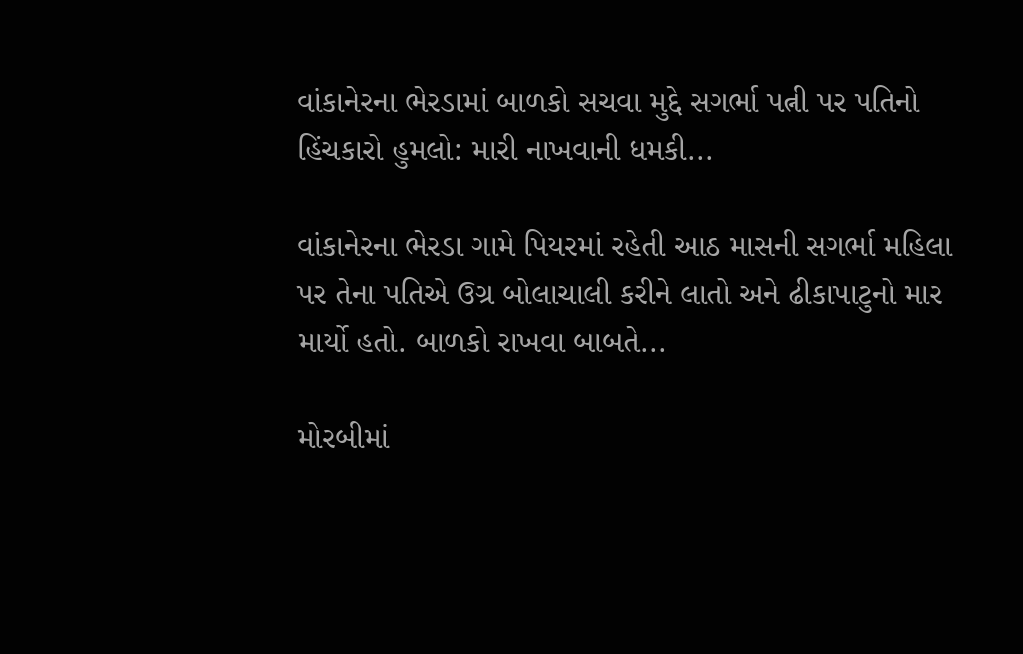વાંકાનેરના ભેરડામાં બાળકો સચવા મુદ્દે સગર્ભા પત્ની પર પતિનો હિંચકારો હુમલો: મારી નાખવાની ધમકી...

વાંકાનેરના ભેરડા ગામે પિયરમાં રહેતી આઠ માસની સગર્ભા મહિલા પર તેના પતિએ ઉગ્ર બોલાચાલી કરીને લાતો અને ઢીકાપાટુનો માર માર્યો હતો. બાળકો રાખવા બાબતે...

મોરબીમાં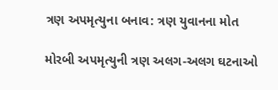ત્રણ અપમૃત્યુના બનાવ: ત્રણ યુવાનના મોત

મોરબી અપમૃત્યુની ત્રણ અલગ-અલગ ઘટનાઓ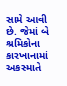સામે આવી છે. જેમાં બે શ્રમિકોના કારખાનામાં અકસ્માતે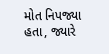મોત નિપજ્યા હતા, જ્યારે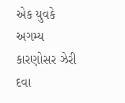એક યુવકે અગમ્ય કારણોસર ઝેરી દવા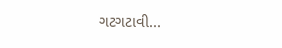ગટગટાવી...